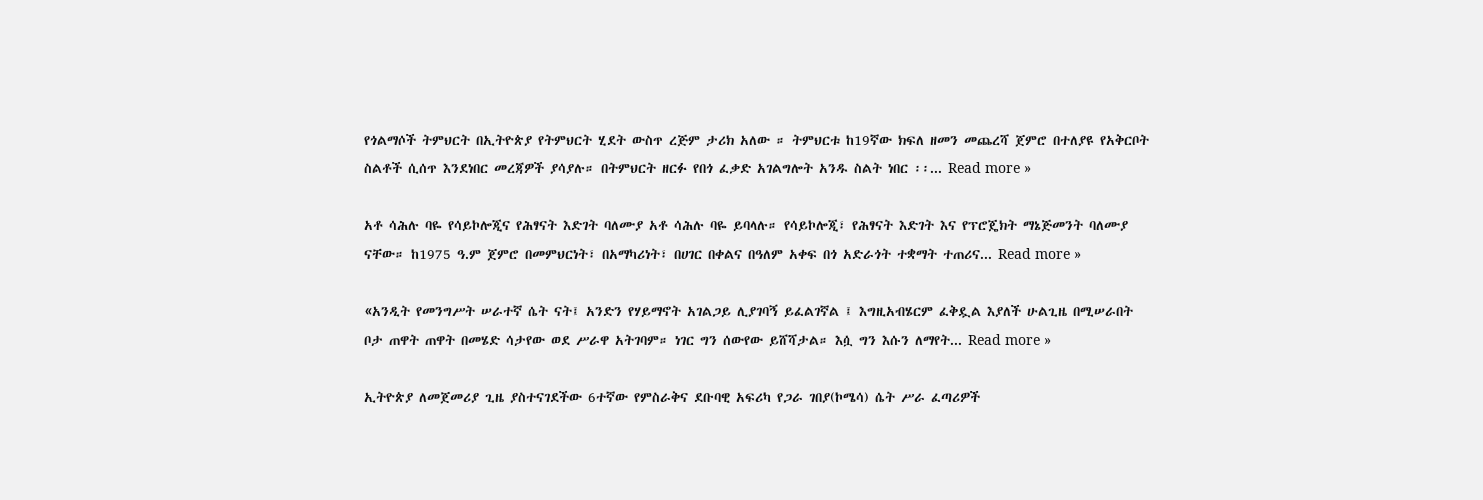የጎልማሶች ትምህርት በኢትዮጵያ የትምህርት ሂደት ውስጥ ረጅም ታሪክ አለው ። ትምህርቱ ከ19ኛው ክፍለ ዘመን መጨረሻ ጀምሮ በተለያዩ የአቅርቦት ስልቶች ሲሰጥ እንደነበር መረጃዎች ያሳያሉ። በትምህርት ዘርፉ የበጎ ፈቃድ አገልግሎት አንዱ ስልት ነበር ፡፡... Read more »

አቶ ሳሕሉ ባዬ የሳይኮሎጂና የሕፃናት እድገት ባለሙያ አቶ ሳሕሉ ባዬ ይባላሉ። የሳይኮሎጂ፣ የሕፃናት እድገት እና የፕሮጄክት ማኔጅመንት ባለሙያ ናቸው። ከ1975 ዓ.ም ጀምሮ በመምህርነት፣ በአማካሪነት፣ በሀገር በቀልና በዓለም አቀፍ በጎ አድራጎት ተቋማት ተጠሪና... Read more »

«አንዲት የመንግሥት ሠራተኛ ሴት ናት፤ አንድን የሃይማኖት አገልጋይ ሊያገባኝ ይፈልገኛል ፤ እግዚአብሄርም ፈቅዷል እያለች ሁልጊዜ በሚሠራበት ቦታ ጠዋት ጠዋት በመሄድ ሳታየው ወደ ሥራዋ አትገባም። ነገር ግን ሰውየው ይሸሻታል። እሷ ግን እሱን ለማየት... Read more »

ኢትዮጵያ ለመጀመሪያ ጊዜ ያስተናገደችው 6ተኛው የምስራቅና ደቡባዊ አፍሪካ የጋራ ገበያ(ኮሜሳ) ሴት ሥራ ፈጣሪዎች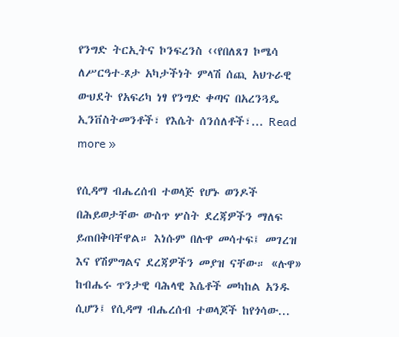የንግድ ትርኢትና ኮንፍረንስ ‹‹የበለጸገ ኮሜሳ ለሥርዓተ-ጾታ አካታችነት ምላሽ ሰጪ አህጉራዊ ውህደት የአፍሪካ ነፃ የንግድ ቀጣና በአረንጓዴ ኢንቨስትመንቶች፣ የእሴት ሰንሰለቶች፣... Read more »

የሲዳማ ብሔረሰብ ተወላጅ የሆኑ ወንዶች በሕይወታቸው ውስጥ ሦስት ደረጃዎችን ማለፍ ይጠበቅባቸዋል። እነሱም በሉዋ መሳተፍ፤ መገረዝ እና የሽምግልና ደረጃዎችን መያዝ ናቸው። «ሉዋ» ከብሔሩ ጥንታዊ ባሕላዊ እሴቶች መካከል አንዱ ሲሆን፤ የሲዳማ ብሔረሰብ ተወላጆች ከየጎሳው...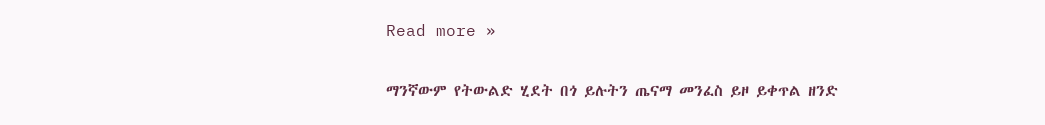Read more »

ማንኛውም የትውልድ ሂደት በጎ ይሉትን ጤናማ መንፈስ ይዞ ይቀጥል ዘንድ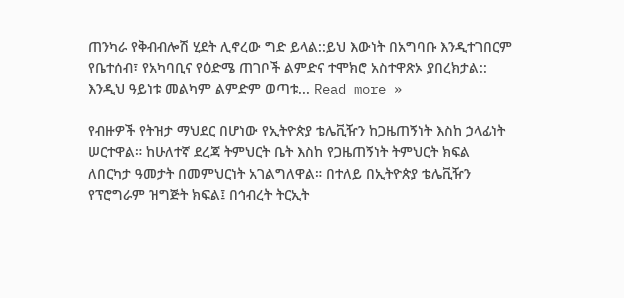ጠንካራ የቅብብሎሽ ሂደት ሊኖረው ግድ ይላል::ይህ እውነት በአግባቡ እንዲተገበርም የቤተሰብ፣ የአካባቢና የዕድሜ ጠገቦች ልምድና ተሞክሮ አስተዋጽኦ ያበረክታል:: እንዲህ ዓይነቱ መልካም ልምድም ወጣቱ... Read more »

የብዙዎች የትዝታ ማህደር በሆነው የኢትዮጵያ ቴሌቪዥን ከጋዜጠኝነት እስከ ኃላፊነት ሠርተዋል። ከሁለተኛ ደረጃ ትምህርት ቤት እስከ የጋዜጠኝነት ትምህርት ክፍል ለበርካታ ዓመታት በመምህርነት አገልግለዋል። በተለይ በኢትዮጵያ ቴሌቪዥን የፕሮግራም ዝግጅት ክፍል፤ በኅብረት ትርኢት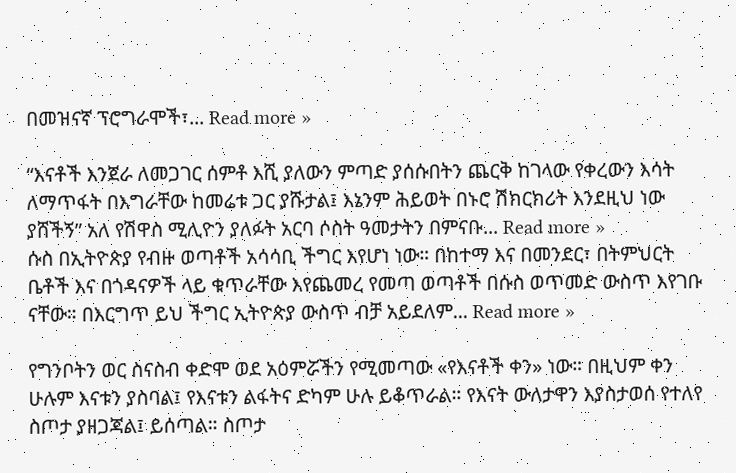በመዝናኛ ፕሮግራሞች፣... Read more »

“እናቶች እንጀራ ለመጋገር ሰምቶ እሺ ያለውን ምጣድ ያሰሱበትን ጨርቅ ከገላው የቀረውን እሳት ለማጥፋት በእግራቸው ከመሬቱ ጋር ያሹታል፤ እኔንም ሕይወት በኑሮ ሽክርክሪት እንደዚህ ነው ያሸችኝ” አለ የሽዋስ ሚሊዮን ያለፉት አርባ ሶስት ዓመታትን በምናቡ... Read more »
ሱስ በኢትዮጵያ የብዙ ወጣቶች አሳሳቢ ችግር እየሆነ ነው። በከተማ እና በመንደር፣ በትምህርት ቤቶች እና በጎዳናዎች ላይ ቁጥራቸው እየጨመረ የመጣ ወጣቶች በሱስ ወጥመድ ውስጥ እየገቡ ናቸው። በእርግጥ ይህ ችግር ኢትዮጵያ ውስጥ ብቻ አይደለም... Read more »

የግንቦትን ወር ስናስብ ቀድሞ ወደ አዕምሯችን የሚመጣው «የእናቶች ቀን» ነው። በዚህም ቀን ሁሉም እናቱን ያስባል፤ የእናቱን ልፋትና ድካም ሁሉ ይቆጥራል። የእናት ውለታዋን እያስታወሰ የተለየ ስጦታ ያዘጋጃል፤ ይሰጣል። ስጦታ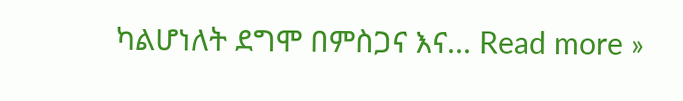ካልሆነለት ደግሞ በምስጋና እና... Read more »